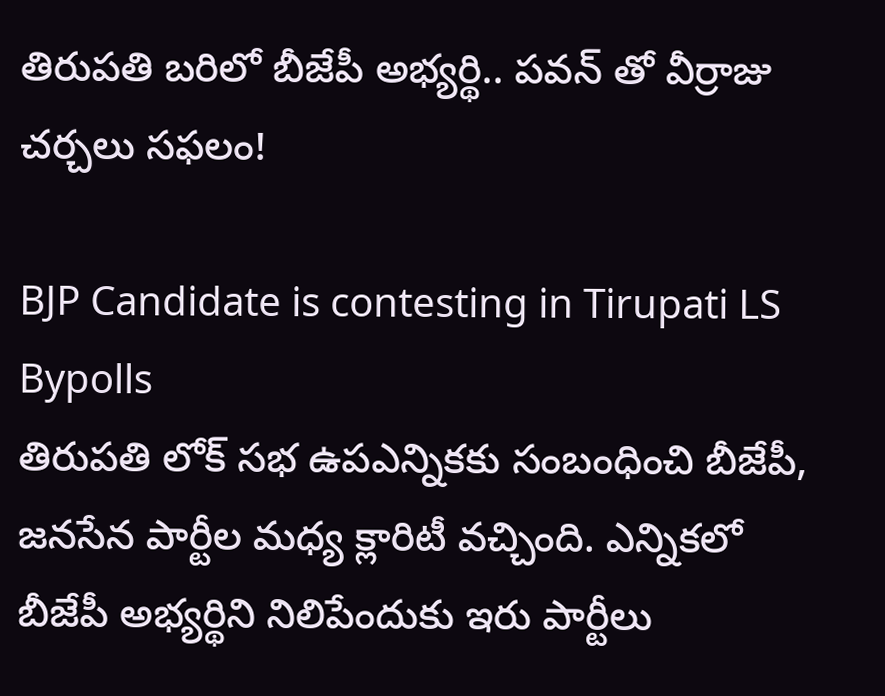తిరుపతి బరిలో బీజేపీ అభ్యర్థి.. పవన్ తో వీర్రాజు చర్చలు సఫలం!

BJP Candidate is contesting in Tirupati LS Bypolls
తిరుపతి లోక్ సభ ఉపఎన్నికకు సంబంధించి బీజేపీ, జనసేన పార్టీల మధ్య క్లారిటీ వచ్చింది. ఎన్నికలో బీజేపీ అభ్యర్థిని నిలిపేందుకు ఇరు పార్టీలు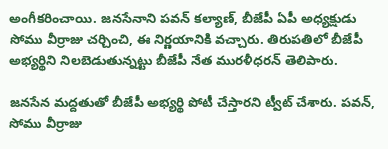అంగీకరించాయి. జనసేనాని పవన్ కల్యాణ్, బీజేపీ ఏపీ అధ్యక్షుడు సోము వీర్రాజు చర్చించి, ఈ నిర్ణయానికి వచ్చారు. తిరుపతిలో బీజేపీ అభ్యర్థిని నిలబెడుతున్నట్టు బీజేపీ నేత మురళీధరన్ తెలిపారు.

జనసేన మద్దతుతో బీజేపీ అభ్యర్థి పోటీ చేస్తారని ట్వీట్ చేశారు. పవన్, సోము వీర్రాజు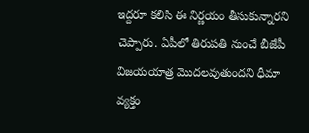ఇద్దరూ కలిసి ఈ నిర్ణయం తీసుకున్నారని చెప్పారు. ఏపీలో తిరుపతి నుంచే బీజేపీ విజయయాత్ర మొదలవుతుందని ధీమా వ్యక్తం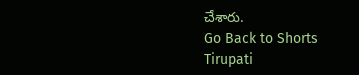చేశారు.
Go Back to Shorts
Tirupati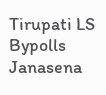Tirupati LS Bypolls
Janasena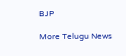BJP

More Telugu News